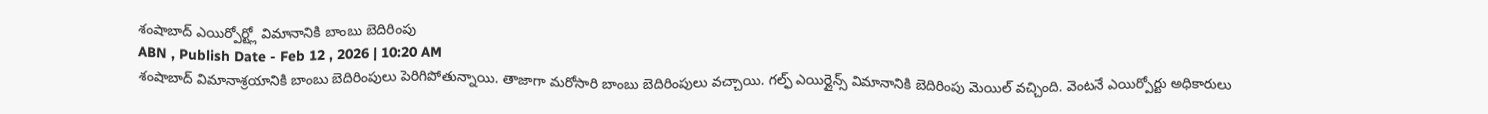శంషాబాద్ ఎయిర్పోర్ట్లో విమానానికి బాంబు బెదిరింపు
ABN , Publish Date - Feb 12 , 2026 | 10:20 AM
శంషాబాద్ విమానాశ్రయానికి బాంబు బెదిరింపులు పెరిగిపోతున్నాయి. తాజాగా మరోసారి బాంబు బెదిరింపులు వచ్చాయి. గల్ఫ్ ఎయిర్లైన్స్ విమానానికి బెదిరింపు మెయిల్ వచ్చింది. వెంటనే ఎయిర్పోర్టు అధికారులు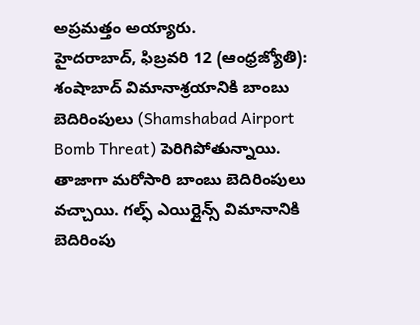అప్రమత్తం అయ్యారు.
హైదరాబాద్, ఫిబ్రవరి 12 (ఆంధ్రజ్యోతి): శంషాబాద్ విమానాశ్రయానికి బాంబు బెదిరింపులు (Shamshabad Airport Bomb Threat) పెరిగిపోతున్నాయి. తాజాగా మరోసారి బాంబు బెదిరింపులు వచ్చాయి. గల్ఫ్ ఎయిర్లైన్స్ విమానానికి బెదిరింపు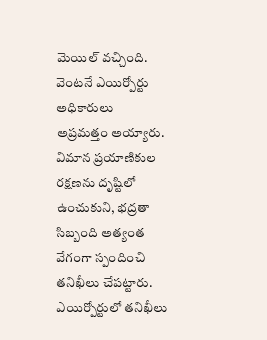మెయిల్ వచ్చింది. వెంటనే ఎయిర్పోర్టు అధికారులు అప్రమత్తం అయ్యారు. విమాన ప్రయాణికుల రక్షణను దృష్టిలో ఉంచుకుని, భద్రతా సిబ్బంది అత్యంత వేగంగా స్పందించి తనిఖీలు చేపట్టారు. ఎయిర్పోర్టులో తనిఖీలు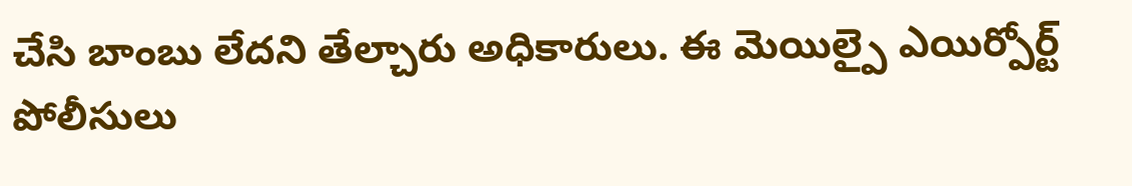చేసి బాంబు లేదని తేల్చారు అధికారులు. ఈ మెయిల్పై ఎయిర్పోర్ట్ పోలీసులు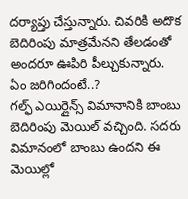దర్యాప్తు చేస్తున్నారు. చివరికి అదొక బెదిరింపు మాత్రమేనని తేలడంతో అందరూ ఊపిరి పీల్చుకున్నారు.
ఏం జరిగిందంటే..?
గల్ఫ్ ఎయిర్లైన్స్ విమానానికి బాంబు బెదిరింపు మెయిల్ వచ్చింది. సదరు విమానంలో బాంబు ఉందని ఈ మెయిల్లో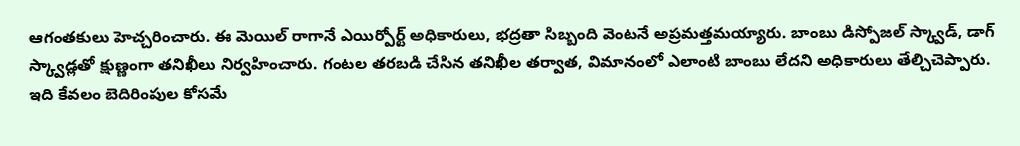ఆగంతకులు హెచ్చరించారు. ఈ మెయిల్ రాగానే ఎయిర్పోర్ట్ అధికారులు, భద్రతా సిబ్బంది వెంటనే అప్రమత్తమయ్యారు. బాంబు డిస్పోజల్ స్క్వాడ్, డాగ్ స్క్వాడ్లతో క్షుణ్ణంగా తనిఖీలు నిర్వహించారు. గంటల తరబడి చేసిన తనిఖీల తర్వాత, విమానంలో ఎలాంటి బాంబు లేదని అధికారులు తేల్చిచెప్పారు. ఇది కేవలం బెదిరింపుల కోసమే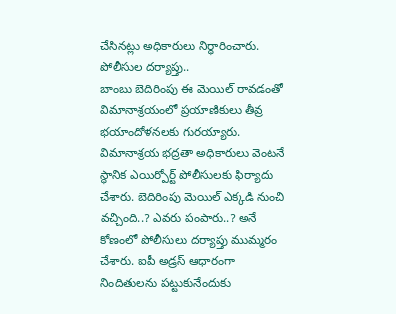చేసినట్లు అధికారులు నిర్ధారించారు.
పోలీసుల దర్యాప్తు..
బాంబు బెదిరింపు ఈ మెయిల్ రావడంతో విమానాశ్రయంలో ప్రయాణికులు తీవ్ర భయాందోళనలకు గురయ్యారు. విమానాశ్రయ భద్రతా అధికారులు వెంటనే స్థానిక ఎయిర్పోర్ట్ పోలీసులకు ఫిర్యాదు చేశారు. బెదిరింపు మెయిల్ ఎక్కడి నుంచి వచ్చింది..? ఎవరు పంపారు..? అనే కోణంలో పోలీసులు దర్యాప్తు ముమ్మరం చేశారు. ఐపీ అడ్రస్ ఆధారంగా నిందితులను పట్టుకునేందుకు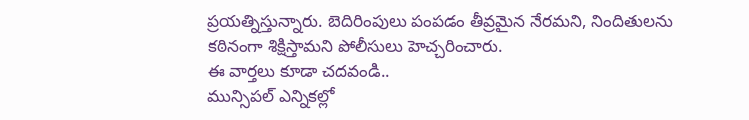ప్రయత్నిస్తున్నారు. బెదిరింపులు పంపడం తీవ్రమైన నేరమని, నిందితులను కఠినంగా శిక్షిస్తామని పోలీసులు హెచ్చరించారు.
ఈ వార్తలు కూడా చదవండి..
మున్సిపల్ ఎన్నికల్లో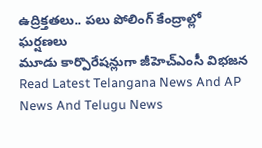ఉద్రిక్తతలు.. పలు పోలింగ్ కేంద్రాల్లో ఘర్షణలు
మూడు కార్పొరేషన్లుగా జీహెచ్ఎంసీ విభజన
Read Latest Telangana News And AP News And Telugu News